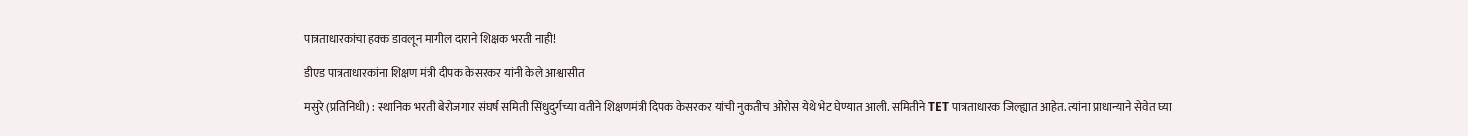पात्रताधारकांचा हक्क डावलून मागील दाराने शिक्षक भरती नाही!

डीएड पात्रताधारकांना शिक्षण मंत्री दीपक केसरकर यांनी केले आश्वासीत

मसुरे (प्रतिनिधी) : स्थानिक भरती बेरोजगार संघर्ष समिती सिंधुदुर्गच्या वतीने शिक्षणमंत्री दिपक केसरकर यांची नुकतीच ओरोस येथे भेट घेण्यात आली. समितीने TET पात्रताधारक जिल्ह्यात आहेत. त्यांना प्राधान्याने सेवेत घ्या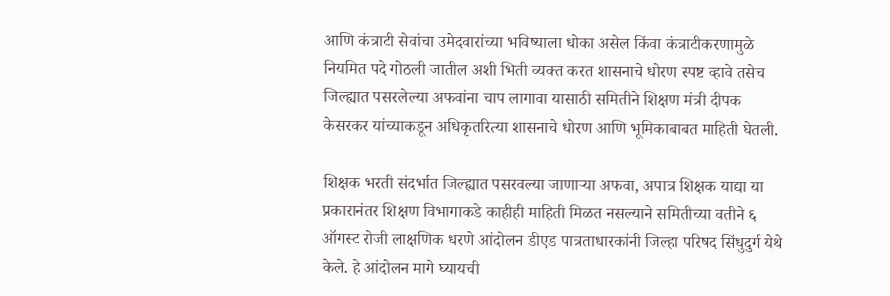आणि कंत्राटी सेवांचा उमेदवारांच्या भविष्याला धोका असेल किंवा कंत्राटीकरणामुळे नियमित पदे गोठली जातील अशी भिती व्यक्त करत शासनाचे धोरण स्पष्ट व्हावे तसेच जिल्ह्यात पसरलेल्या अफवांना चाप लागावा यासाठी समितीने शिक्षण मंत्री दीपक केसरकर यांच्याकडून अधिकृतरित्या शासनाचे धोरण आणि भूमिकाबाबत माहिती घेतली.

शिक्षक भरती संदर्भात जिल्ह्यात पसरवल्या जाणाऱ्या अफवा, अपात्र शिक्षक याद्या या प्रकारानंतर शिक्षण विभागाकडे काहीही माहिती मिळत नसल्याने समितीच्या वतीने ६ ऑगस्ट रोजी लाक्षणिक धरणे आंदोलन डीएड पात्रताधारकांनी जिल्हा परिषद सिंधुदुर्ग येथे केले. हे आंदोलन मागे घ्यायची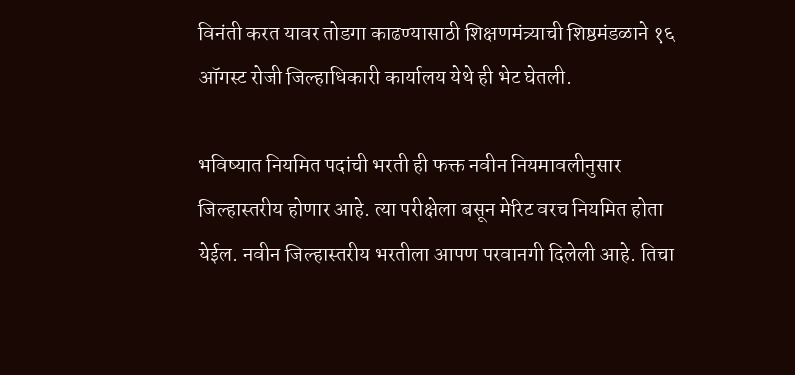विनंती करत यावर तोडगा काढण्यासाठी शिक्षणमंत्र्याची शिष्ठमंडळाने १६ ऑगस्ट रोजी जिल्हाधिकारी कार्यालय येथे ही भेट घेतली.

भविष्यात नियमित पदांची भरती ही फक्त नवीन नियमावलीनुसार जिल्हास्तरीय होणार आहे. त्या परीक्षेला बसून मेरिट वरच नियमित होता येईल. नवीन जिल्हास्तरीय भरतीला आपण परवानगी दिलेली आहे. तिचा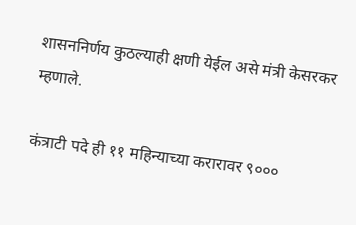शासननिर्णय कुठल्याही क्षणी येईल असे मंत्री केसरकर म्हणाले.

कंत्राटी पदे ही ११ महिन्याच्या करारावर ९०००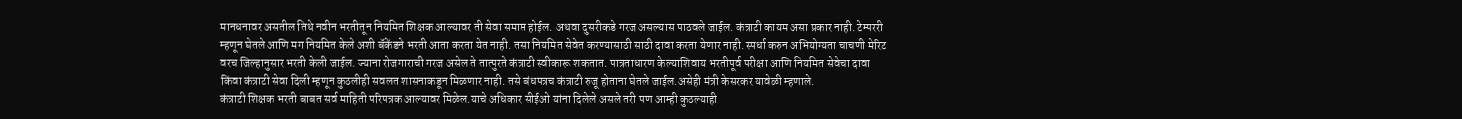मानधनावर असतील तिथे नवीन भरतीतून नियमित शिक्षक आल्यावर ती सेवा समाप्त होईल. अथवा दुसरीकडे गरज असल्यास पाठवले जाईल. कंत्राटी कायम असा प्रकार नाही. टेम्पररी म्हणून घेतले आणि मग नियमित केले अशी बॅकेंडने भरती आता करता येत नाही. तसा नियमित सेवेत करण्यासाठी साठी दावा करता येणार नाही. स्पर्धा करुन अभियोग्यता चाचणी मेरिट वरच जिल्हानुसार भरती केली जाईल. ज्याना रोजगाराची गरज असेल ते तात्पुरते कंत्राटी स्वीकारू शकतात. पात्रताधारण केल्याशिवाय भरतीपूर्व परीक्षा आणि नियमित सेवेचा दावा किंवा कंत्राटी सेवा दिली म्हणून कुठलीही सवलत शासनाकडून मिळणार नाही. तसे बंधपत्रच कंत्राटी रुजू होताना घेतले जाईल.असेही मंत्री केसरकर यावेळी म्हणाले.
कंत्राटी शिक्षक भरती बाबत सर्व माहिती परिपत्रक आल्यावर मिळेल.याचे अधिकार सीईओ यांना दिलेले असले तरी पण आम्ही कुठल्याही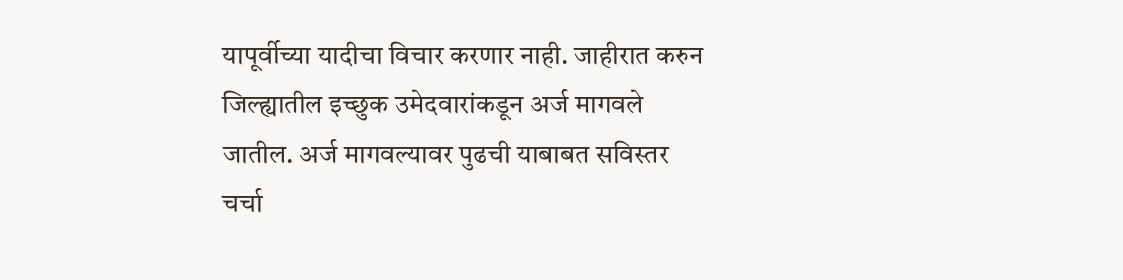यापूर्वीच्या यादीचा विचार करणार नाही. जाहीरात करुन जिल्ह्यातील इच्छुक उमेदवारांकडून अर्ज मागवले जातील. अर्ज मागवल्यावर पुढची याबाबत सविस्तर चर्चा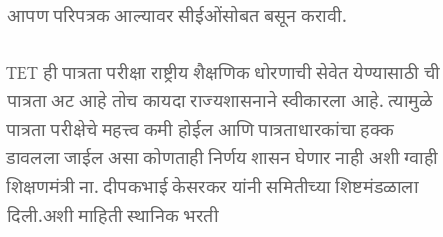आपण परिपत्रक आल्यावर सीईओंसोबत बसून करावी.

TET ही पात्रता परीक्षा राष्ट्रीय शैक्षणिक धोरणाची सेवेत येण्यासाठी ची पात्रता अट आहे तोच कायदा राज्यशासनाने स्वीकारला आहे. त्यामुळे पात्रता परीक्षेचे महत्त्व कमी होईल आणि पात्रताधारकांचा हक्क डावलला जाईल असा कोणताही निर्णय शासन घेणार नाही अशी ग्वाही शिक्षणमंत्री ना. दीपकभाई केसरकर यांनी समितीच्या शिष्टमंडळाला दिली.अशी माहिती स्थानिक भरती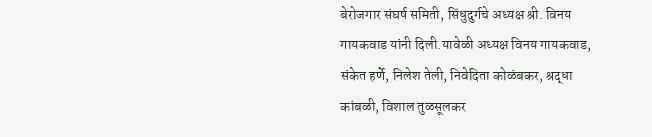बेरोजगार संघर्ष समिती, सिंधुदुर्गचे अध्यक्ष श्री. विनय गायकवाड यांनी दिली.यावेळी अध्यक्ष विनय गायकवाड, संकेत हर्णे, निलेश तेली, निवेदिता कोळंबकर, श्रद्धा कांबळी, विशाल तुळसूलकर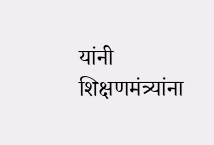यांनी शिक्षणमंत्र्यांना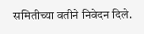समितीच्या वतीने निवेदन दिले.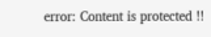error: Content is protected !!